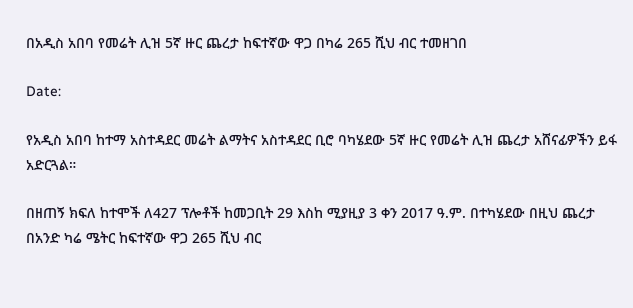በአዲስ አበባ የመሬት ሊዝ 5ኛ ዙር ጨረታ ከፍተኛው ዋጋ በካሬ 265 ሺህ ብር ተመዘገበ

Date:

የአዲስ አበባ ከተማ አስተዳደር መሬት ልማትና አስተዳደር ቢሮ ባካሄደው 5ኛ ዙር የመሬት ሊዝ ጨረታ አሸናፊዎችን ይፋ አድርጓል።

በዘጠኝ ክፍለ ከተሞች ለ427 ፕሎቶች ከመጋቢት 29 እስከ ሚያዚያ 3 ቀን 2017 ዓ.ም. በተካሄደው በዚህ ጨረታ በአንድ ካሬ ሜትር ከፍተኛው ዋጋ 265 ሺህ ብር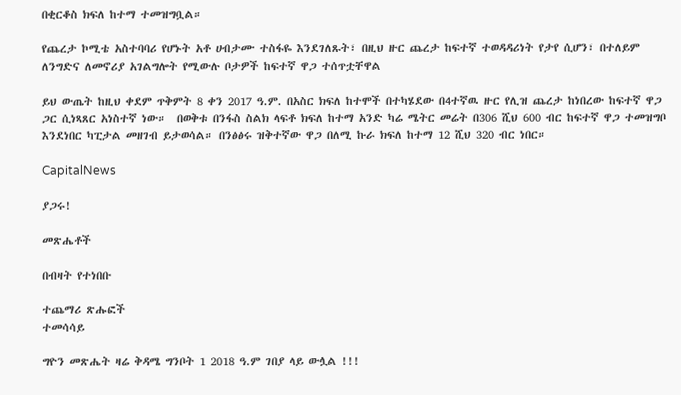በቂርቆስ ክፍለ ከተማ ተመዝግቧል።

የጨረታ ኮሚቴ አስተባባሪ የሆኑት አቶ ሀብታሙ ተስፋዬ እንደገለጹት፣ በዚህ ዙር ጨረታ ከፍተኛ ተወዳዳሪነት የታየ ሲሆን፣ በተለይም ለንግድና ለመኖሪያ አገልግሎት የሚውሉ ቦታዎች ከፍተኛ ዋጋ ተሰጥቷቸዋል

ይህ ውጤት ከዚህ ቀደም ጥቅምት 8 ቀን 2017 ዓ.ም. በአስር ክፍለ ከተሞች በተካሄደው በ4ተኛዉ ዙር የሊዝ ጨረታ ከነበረው ከፍተኛ ዋጋ ጋር ሲነጻጸር አነስተኛ ነው።  በወቅቱ በንፋስ ስልክ ላፍቶ ክፍለ ከተማ አንድ ካሬ ሜትር መሬት በ306 ሺህ 600 ብር ከፍተኛ ዋጋ ተመዝግቦ እንደነበር ካፒታል መዘገብ ይታወሳል። በንፅፅሩ ዝቅተኛው ዋጋ በለሚ ኩራ ክፍለ ከተማ 12 ሺህ 320 ብር ነበር።

CapitalNews

ያጋሩ!

መጽሔቶች

በብዛት የተነበቡ

ተጨማሪ ጽሑፎች
ተመሳሳይ

ግዮን መጽሔት ዛሬ ቅዳሜ ግንቦት 1 2018 ዓ.ም ገበያ ላይ ውሏል !!!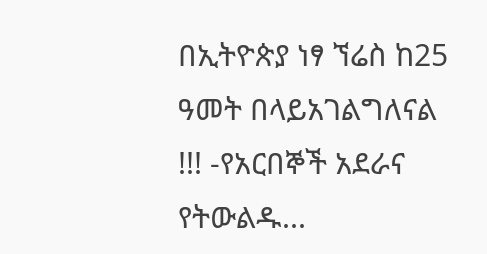በኢትዮጵያ ነፃ ኘሬስ ከ25 ዓመት በላይአገልግለናል !!! -የአርበኞች አደራና የትውልዱ...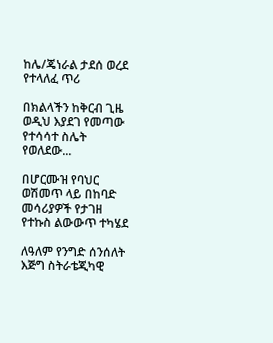ከሌ/ጄነራል ታደሰ ወረደ የተላለፈ ጥሪ

በክልላችን ከቅርብ ጊዜ ወዲህ እያደገ የመጣው የተሳሳተ ስሌት የወለደው...

በሆርሙዝ የባህር ወሽመጥ ላይ በከባድ መሳሪያዎች የታገዘ  የተኩስ ልውውጥ ተካሄደ

ለዓለም የንግድ ሰንሰለት እጅግ ስትራቴጂካዊ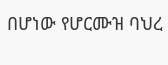በሆነው የሆርሙዝ ባህረ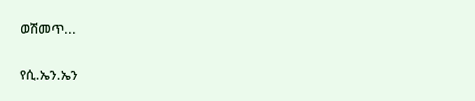ወሽመጥ...

የሲ.ኤን.ኤን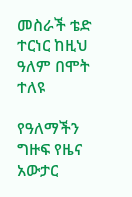መስራች ቴድ ተርነር ከዚህ ዓለም በሞት ተለዩ

የዓለማችን ግዙፍ የዜና አውታር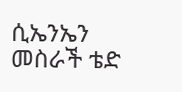ሲኤንኤን መስራች ቴድ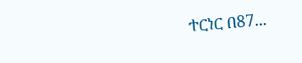ተርነር በ87...